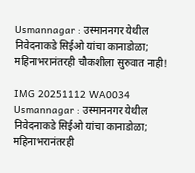Usmannagar : उस्माननगर येथील निवेदनाकडे सिईओ यांचा कानाडोळा; महिनाभरानंतरही चौकशीला सुरुवात नाही!

IMG 20251112 WA0034 Usmannagar : उस्माननगर येथील निवेदनाकडे सिईओ यांचा कानाडोळा; महिनाभरानंतरही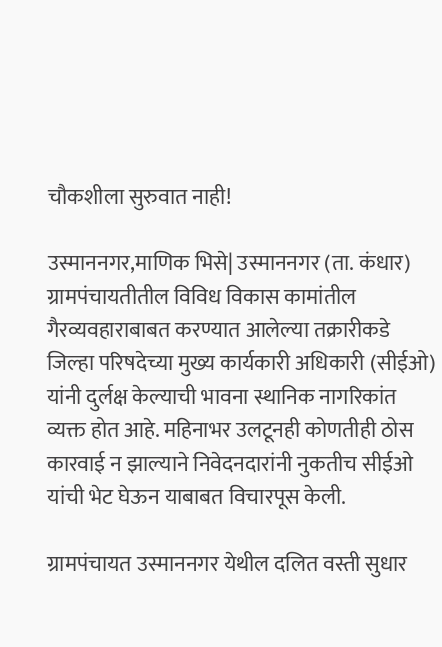चौकशीला सुरुवात नाही!

उस्माननगर,माणिक भिसे| उस्माननगर (ता. कंधार) ग्रामपंचायतीतील विविध विकास कामांतील गैरव्यवहाराबाबत करण्यात आलेल्या तक्रारीकडे जिल्हा परिषदेच्या मुख्य कार्यकारी अधिकारी (सीईओ) यांनी दुर्लक्ष केल्याची भावना स्थानिक नागरिकांत व्यक्त होत आहे. महिनाभर उलटूनही कोणतीही ठोस कारवाई न झाल्याने निवेदनदारांनी नुकतीच सीईओ यांची भेट घेऊन याबाबत विचारपूस केली.

ग्रामपंचायत उस्माननगर येथील दलित वस्ती सुधार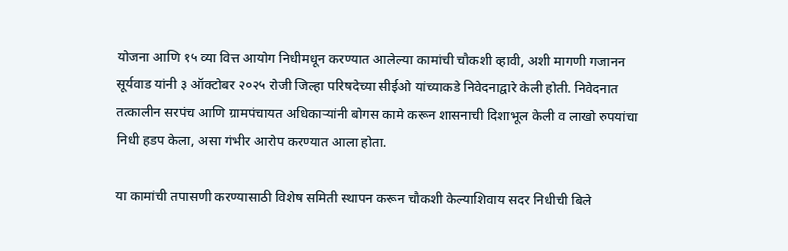योजना आणि १५ व्या वित्त आयोग निधीमधून करण्यात आलेल्या कामांची चौकशी व्हावी, अशी मागणी गजानन सूर्यवाड यांनी ३ ऑक्टोबर २०२५ रोजी जिल्हा परिषदेच्या सीईओ यांच्याकडे निवेदनाद्वारे केली होती. निवेदनात तत्कालीन सरपंच आणि ग्रामपंचायत अधिकाऱ्यांनी बोगस कामे करून शासनाची दिशाभूल केली व लाखो रुपयांचा निधी हडप केला, असा गंभीर आरोप करण्यात आला होता.

या कामांची तपासणी करण्यासाठी विशेष समिती स्थापन करून चौकशी केल्याशिवाय सदर निधीची बिले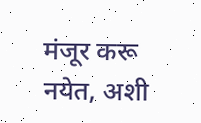मंजूर करू नयेत, अशी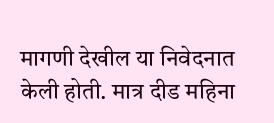मागणी देखील या निवेदनात केली होती. मात्र दीड महिना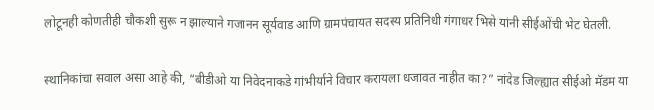लोटूनही कोणतीही चौकशी सुरू न झाल्याने गजानन सूर्यवाड आणि ग्रामपंचायत सदस्य प्रतिनिधी गंगाधर भिसे यांनी सीईओंची भेट घेतली.

स्थानिकांचा सवाल असा आहे की, “बीडीओ या निवेदनाकडे गांभीर्याने विचार करायला धजावत नाहीत का?” नांदेड जिल्ह्यात सीईओ मॅडम या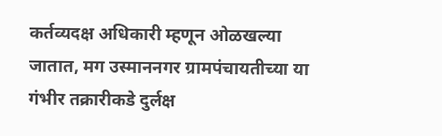कर्तव्यदक्ष अधिकारी म्हणून ओळखल्या जातात, मग उस्माननगर ग्रामपंचायतीच्या या गंभीर तक्रारीकडे दुर्लक्ष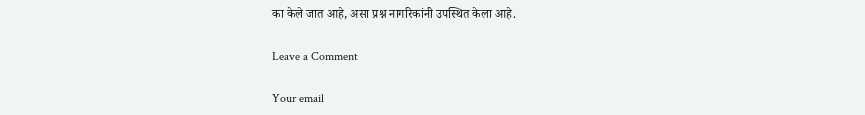का केले जात आहे, असा प्रश्न नागरिकांनी उपस्थित केला आहे.

Leave a Comment

Your email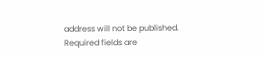address will not be published. Required fields are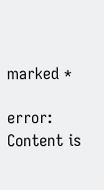marked *

error: Content is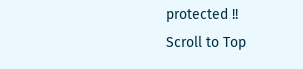protected !!
Scroll to Top